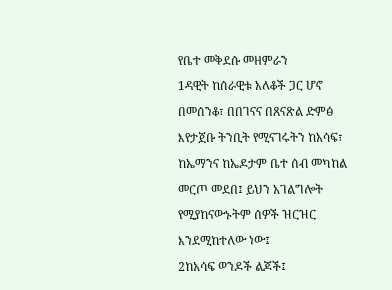የቤተ መቅደሱ መዘምራን
1ዳዊት ከሰራዊቱ አለቆች ጋር ሆኖ በመሰንቆ፣ በበገናና በጸናጽል ድምፅ እየታጀቡ ትንቢት የሚናገሩትን ከአሳፍ፣ ከኤማንና ከኤዶታም ቤተ ሰብ መካከል መርጦ መደበ፤ ይህን አገልግሎት የሚያከናውኑትም ሰዎች ዝርዝር እንደሚከተለው ነው፤
2ከአሳፍ ወንዶች ልጆች፤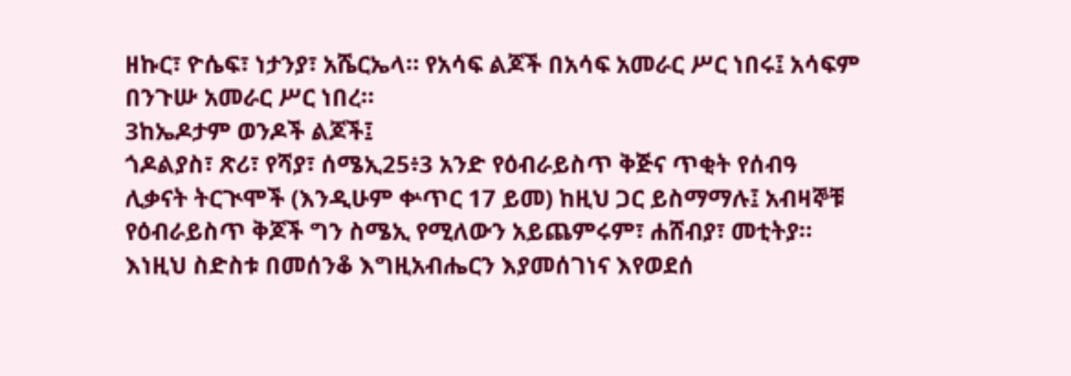ዘኩር፣ ዮሴፍ፣ ነታንያ፣ አሼርኤላ። የአሳፍ ልጆች በአሳፍ አመራር ሥር ነበሩ፤ አሳፍም በንጉሡ አመራር ሥር ነበረ።
3ከኤዶታም ወንዶች ልጆች፤
ጎዶልያስ፣ ጽሪ፣ የሻያ፣ ሰሜኢ25፥3 አንድ የዕብራይስጥ ቅጅና ጥቂት የሰብዓ ሊቃናት ትርጒሞች (እንዲሁም ቍጥር 17 ይመ) ከዚህ ጋር ይስማማሉ፤ አብዛኞቹ የዕብራይስጥ ቅጆች ግን ስሜኢ የሚለውን አይጨምሩም፣ ሐሸብያ፣ መቲትያ። እነዚህ ስድስቱ በመሰንቆ እግዚአብሔርን እያመሰገነና እየወደሰ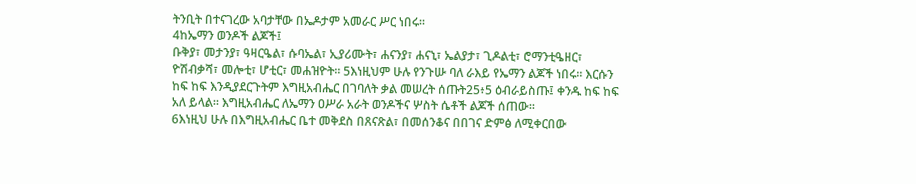ትንቢት በተናገረው አባታቸው በኤዶታም አመራር ሥር ነበሩ።
4ከኤማን ወንዶች ልጆች፤
ቡቅያ፣ መታንያ፣ ዓዛርዔል፣ ሱባኤል፣ ኢያሪሙት፣ ሐናንያ፣ ሐናኒ፣ ኤልያታ፣ ጊዶልቲ፣ ሮማንቲዔዘር፣ ዮሽብቃሻ፣ መሎቲ፣ ሆቲር፣ መሐዝዮት። 5እነዚህም ሁሉ የንጉሡ ባለ ራእይ የኤማን ልጆች ነበሩ። እርሱን ከፍ ከፍ እንዲያደርጉትም እግዚአብሔር በገባለት ቃል መሠረት ሰጡት25፥5 ዕብራይስጡ፤ ቀንዱ ከፍ ከፍ አለ ይላል። እግዚአብሔር ለኤማን ዐሥራ አራት ወንዶችና ሦስት ሴቶች ልጆች ሰጠው።
6እነዚህ ሁሉ በእግዚአብሔር ቤተ መቅደስ በጸናጽል፣ በመሰንቆና በበገና ድምፅ ለሚቀርበው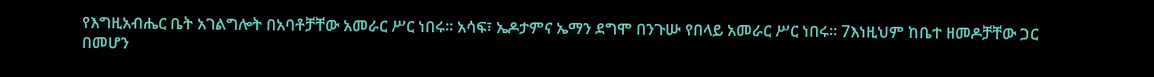የእግዚአብሔር ቤት አገልግሎት በአባቶቻቸው አመራር ሥር ነበሩ። አሳፍ፣ ኤዶታምና ኤማን ደግሞ በንጉሡ የበላይ አመራር ሥር ነበሩ። 7እነዚህም ከቤተ ዘመዶቻቸው ጋር በመሆን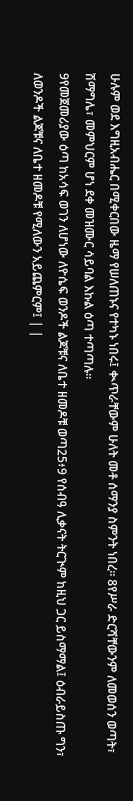ሁሉም ወደ እግዚአብሔር በሚቀርበው ዜማ የሠለጠኑና የተካኑ ነበሩ፤ ቊጥራቸውም ሁለት መቶ ሰማንያ ስምንት ነበረ። 8የሥራ ድርሻቸውንም ለመወሰን ወጣት፣ ሽማግሌ፣ መምህርም ሆነ ደቀ መዝሙር ሳይባል እኩል ዕጣ ተጣጣሉ።
9የመጀመሪያው ዕጣ ከአሳፍ ወገን ለሆነው ለዮሴፍ ወንዶች ልጆቹና ለቤተ ዘመዶቹ ወጣ25፥9 የሰብዓ ሊቃናት ትርጒም ከዚህ ጋር ይስማማል፤ ዕብራይስጡ ግን፣ ለወንዶች ልጆቹና ለቤተ ዘመዶቹ የሚለውን አይጨምርም፤ | |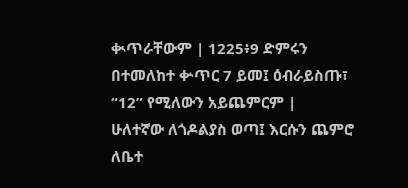ቊጥራቸውም | 1225፥9 ድምሩን በተመለከተ ቍጥር 7 ይመ፤ ዕብራይስጡ፣ “12” የሚለውን አይጨምርም |
ሁለተኛው ለጎዶልያስ ወጣ፤ እርሱን ጨምሮ ለቤተ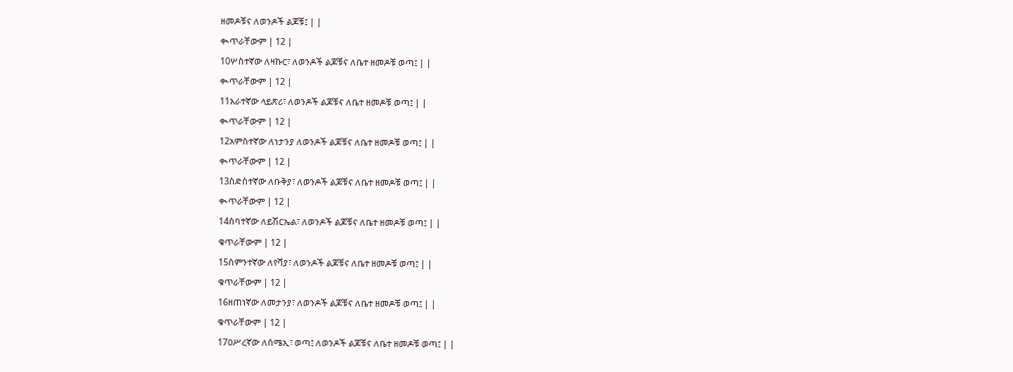ዘመዶቹና ለወንዶች ልጆቹ፤ | |
ቊጥራቸውም | 12 |
10ሦስተኛው ለዛኩር፣ ለወንዶች ልጆቹና ለቤተ ዘመዶቹ ወጣ፤ | |
ቊጥራቸውም | 12 |
11አራተኛው ላይጽሪ፣ ለወንዶች ልጆቹና ለቤተ ዘመዶቹ ወጣ፤ | |
ቊጥራቸውም | 12 |
12አምስተኛው ለነታንያ ለወንዶች ልጆቹና ለቤተ ዘመዶቹ ወጣ፤ | |
ቊጥራቸውም | 12 |
13ስድስተኛው ለቡቅያ፣ ለወንዶች ልጆቹና ለቤተ ዘመዶቹ ወጣ፤ | |
ቊጥራቸውም | 12 |
14ሰባተኛው ለይሽርኤል፣ ለወንዶች ልጆቹና ለቤተ ዘመዶቹ ወጣ፤ | |
ቁጥራቸውም | 12 |
15ስምንተኛው ለየሻያ፣ ለወንዶች ልጆቹና ለቤተ ዘመዶቹ ወጣ፤ | |
ቁጥራቸውም | 12 |
16ዘጠነኛው ለመታንያ፣ ለወንዶች ልጆቹና ለቤተ ዘመዶቹ ወጣ፤ | |
ቁጥራቸውም | 12 |
17ዐሥረኛው ለሰሜኢ፣ ወጣ፤ ለወንዶች ልጆቹና ለቤተ ዘመዶቹ ወጣ፤ | |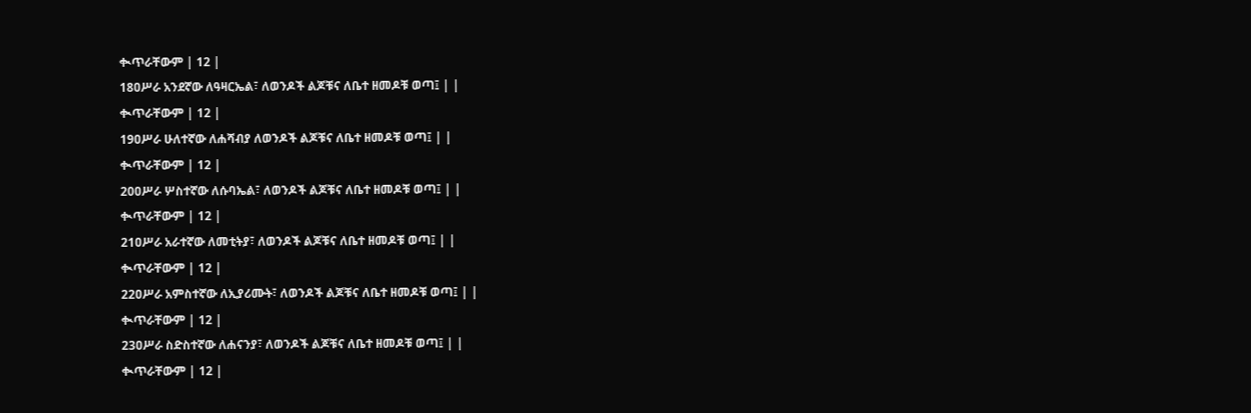ቊጥራቸውም | 12 |
18ዐሥራ አንደኛው ለዓዛርኤል፣ ለወንዶች ልጆቹና ለቤተ ዘመዶቹ ወጣ፤ | |
ቊጥራቸውም | 12 |
19ዐሥራ ሁለተኛው ለሐሻብያ ለወንዶች ልጆቹና ለቤተ ዘመዶቹ ወጣ፤ | |
ቊጥራቸውም | 12 |
20ዐሥራ ሦስተኛው ለሱባኤል፣ ለወንዶች ልጆቹና ለቤተ ዘመዶቹ ወጣ፤ | |
ቊጥራቸውም | 12 |
21ዐሥራ አራተኛው ለመቲትያ፣ ለወንዶች ልጆቹና ለቤተ ዘመዶቹ ወጣ፤ | |
ቊጥራቸውም | 12 |
22ዐሥራ አምስተኛው ለኢያሪሙት፣ ለወንዶች ልጆቹና ለቤተ ዘመዶቹ ወጣ፤ | |
ቊጥራቸውም | 12 |
23ዐሥራ ስድስተኛው ለሐናንያ፣ ለወንዶች ልጆቹና ለቤተ ዘመዶቹ ወጣ፤ | |
ቊጥራቸውም | 12 |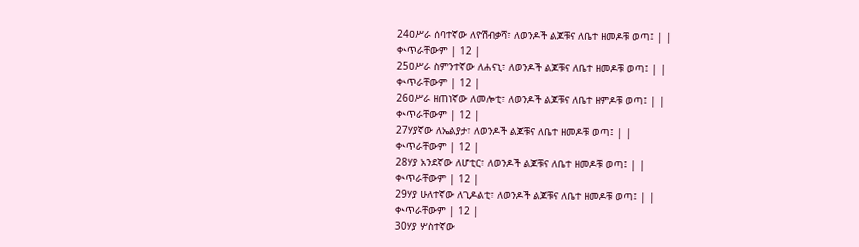24ዐሥራ ሰባተኛው ለዮሽብቃሻ፣ ለወንዶች ልጆቹና ለቤተ ዘመዶቹ ወጣ፤ | |
ቊጥራቸውም | 12 |
25ዐሥራ ስምንተኛው ለሐናኒ፣ ለወንዶች ልጆቹና ለቤተ ዘመዶቹ ወጣ፤ | |
ቊጥራቸውም | 12 |
26ዐሥራ ዘጠነኛው ለመሎቲ፣ ለወንዶች ልጆቹና ለቤተ ዘምዶቹ ወጣ፤ | |
ቊጥራቸውም | 12 |
27ሃያኛው ለኤልያታ፣ ለወንዶች ልጆቹና ለቤተ ዘመዶቹ ወጣ፤ | |
ቊጥራቸውም | 12 |
28ሃያ አንደኛው ለሆቲር፣ ለወንዶች ልጆቹና ለቤተ ዘመዶቹ ወጣ፤ | |
ቊጥራቸውም | 12 |
29ሃያ ሁለተኛው ለጊዶልቲ፣ ለወንዶች ልጆቹና ለቤተ ዘመዶቹ ወጣ፤ | |
ቊጥራቸውም | 12 |
30ሃያ ሦስተኛው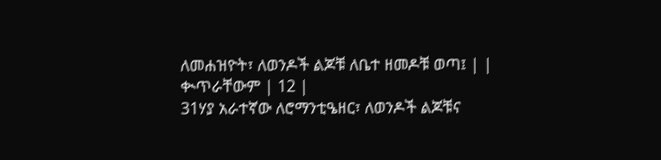ለመሐዝዮት፣ ለወንዶች ልጆቹ ለቤተ ዘመዶቹ ወጣ፤ | |
ቊጥራቸውም | 12 |
31ሃያ አራተኛው ለሮማንቲዔዘር፣ ለወንዶች ልጆቹና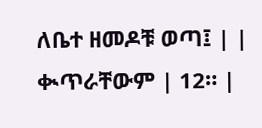ለቤተ ዘመዶቹ ወጣ፤ | |
ቊጥራቸውም | 12። |